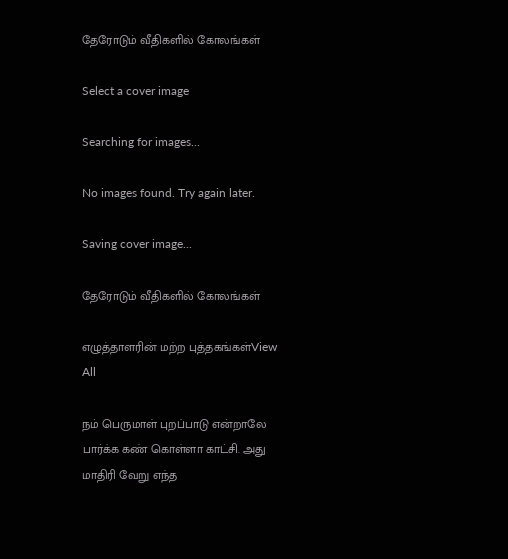தேரோடும் வீதிகளில் கோலங்கள்

Select a cover image

Searching for images...

No images found. Try again later.

Saving cover image...

தேரோடும் வீதிகளில் கோலங்கள்

எழுத்தாளரின் மற்ற புத்தகங்கள்View All

நம் பெருமாள் புறப்பாடு என்றாலே பார்க்க கண் கொள்ளா காட்சி. அது மாதிரி வேறு எந்த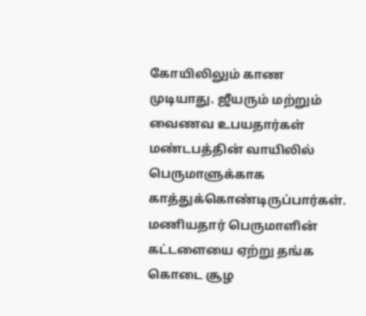கோயிலிலும் காண முடியாது. ஜீயரும் மற்றும் வைணவ உபயதார்கள் மண்டபத்தின் வாயிலில் பெருமாளுக்காக காத்துக்கொண்டிருப்பார்கள். மணியதார் பெருமாளின் கட்டளையை ஏற்று தங்க கொடை சூழ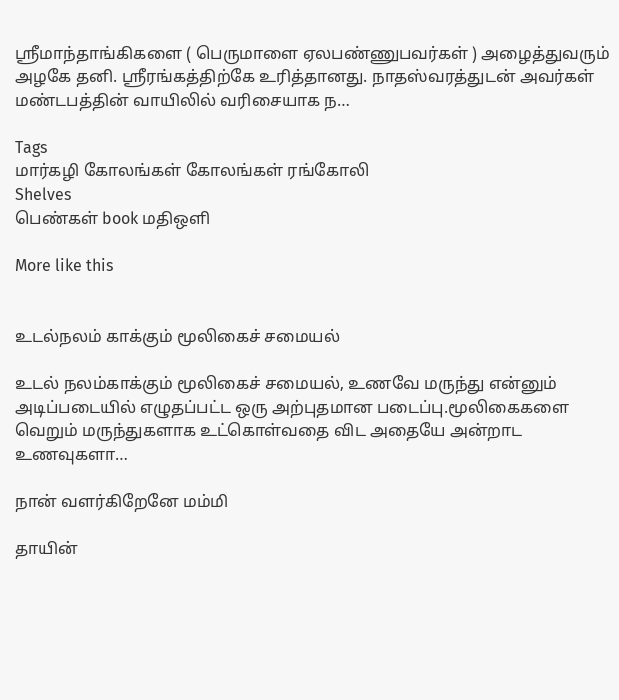ஸ்ரீமாந்தாங்கிகளை ( பெருமாளை ஏலபண்ணுபவர்கள் ) அழைத்துவரும் அழகே தனி. ஸ்ரீரங்கத்திற்கே உரித்தானது. நாதஸ்வரத்துடன் அவர்கள் மண்டபத்தின் வாயிலில் வரிசையாக ந…

Tags
மார்கழி கோலங்கள் கோலங்கள் ரங்கோலி
Shelves
பெண்கள் book மதிஒளி

More like this


உடல்நலம் காக்கும் மூலிகைச் சமையல்

உடல் நலம்காக்கும் மூலிகைச் சமையல், உணவே மருந்து என்னும் அடிப்படையில் எழுதப்பட்ட ஒரு அற்புதமான படைப்பு.மூலிகைகளை வெறும் மருந்துகளாக உட்கொள்வதை விட அதையே அன்றாட உணவுகளா…

நான் வளர்கிறேனே மம்மி

தாயின்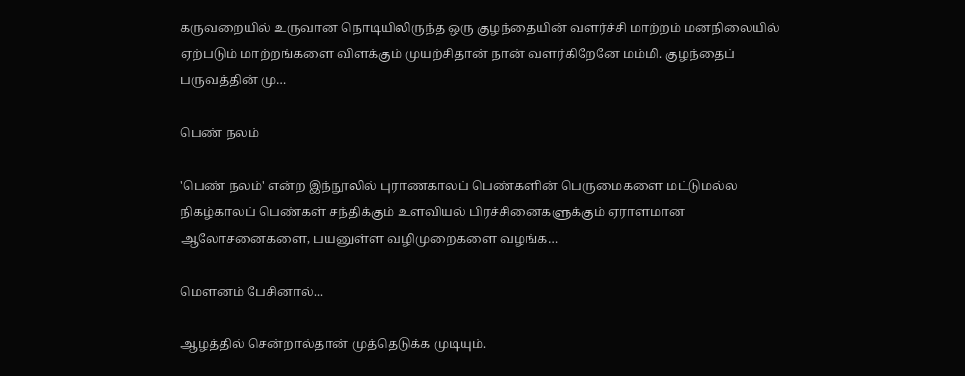கருவறையில் உருவான நொடியிலிருந்த ஒரு குழந்தையின் வளர்ச்சி மாற்றம் மனநிலையில் ஏற்படும் மாற்றங்களை விளக்கும் முயற்சிதான் நான் வளர்கிறேனே மம்மி. குழந்தைப் பருவத்தின் மு…

பெண் நலம்

'பெண் நலம்' என்ற இந்நூலில் புராணகாலப் பெண்களின் பெருமைகளை மட்டுமல்ல நிகழ்காலப் பெண்கள் சந்திக்கும் உளவியல் பிரச்சினைகளுக்கும் ஏராளமான ஆலோசனைகளை, பயனுள்ள வழிமுறைகளை வழங்க…

மௌனம் பேசினால்...

ஆழத்தில் சென்றால்தான் முத்தெடுக்க முடியும்.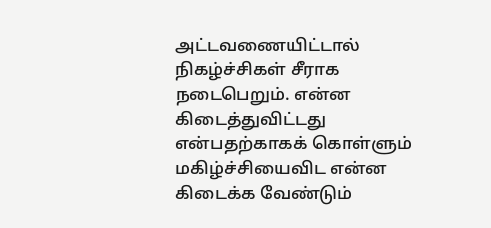அட்டவணையிட்டால் நிகழ்ச்சிகள் சீராக நடைபெறும். என்ன கிடைத்துவிட்டது என்பதற்காகக் கொள்ளும் மகிழ்ச்சியைவிட என்ன கிடைக்க வேண்டும்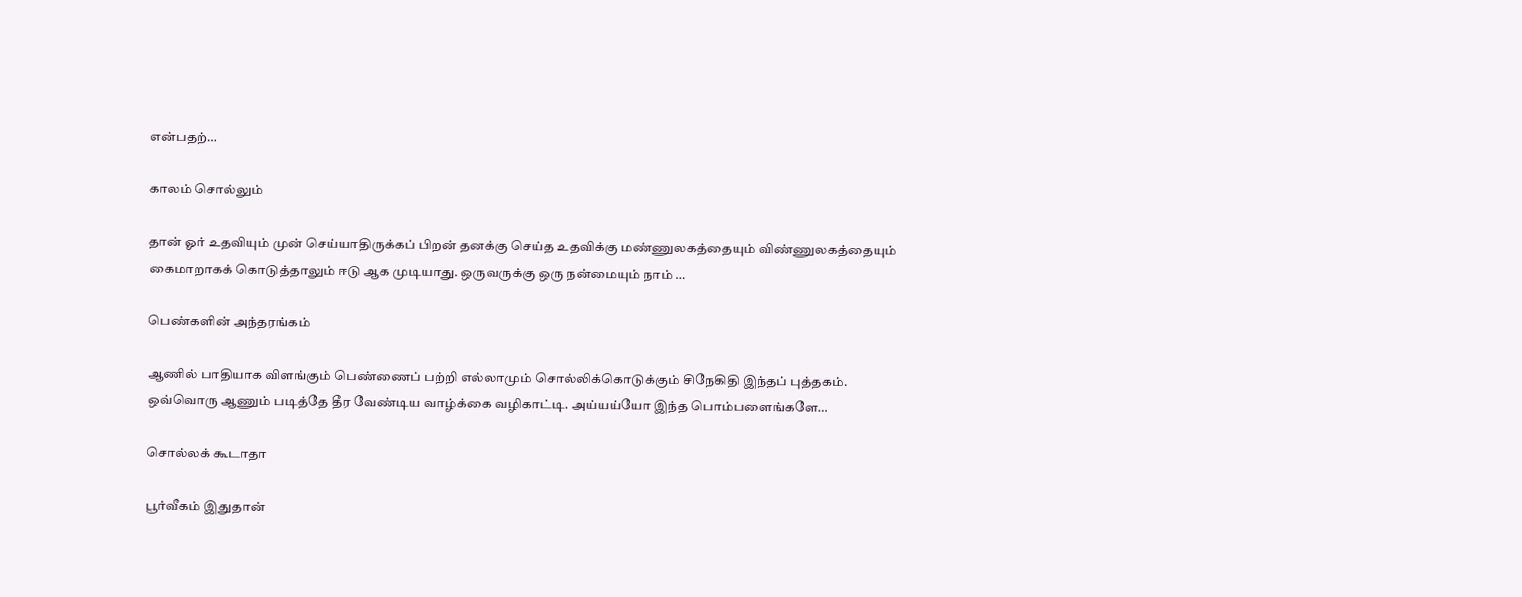என்பதற்…

காலம் சொல்லும்

தான் ஓர் உதவியும் முன் செய்யாதிருக்கப் பிறன் தனக்கு செய்த உதவிக்கு மண்ணுலகத்தையும் விண்ணுலகத்தையும் கைமாறாகக் கொடுத்தாலும் ஈடு ஆக முடியாது. ஒருவருக்கு ஒரு நன்மையும் நாம் …

பெண்களின் அந்தரங்கம்

ஆணில் பாதியாக விளங்கும் பெண்ணைப் பற்றி எல்லாமும் சொல்லிக்கொடுக்கும் சிநேகிதி இந்தப் புத்தகம். ஒவ்வொரு ஆணும் படித்தே தீர வேண்டிய வாழ்க்கை வழிகாட்டி. அய்யய்யோ இந்த பொம்பளைங்களே…

சொல்லக் கூடாதா

பூர்வீகம் இதுதான்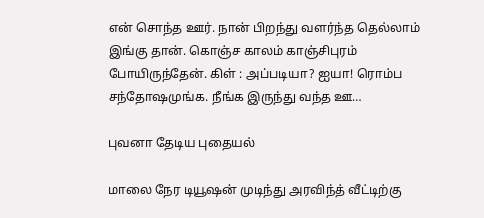என் சொந்த ஊர். நான் பிறந்து வளர்ந்த தெல்லாம் இங்கு தான். கொஞ்ச காலம் காஞ்சிபுரம் போயிருந்தேன். கிள் : அப்படியா? ஐயா! ரொம்ப சந்தோஷமுங்க. நீங்க இருந்து வந்த ஊ…

புவனா தேடிய புதையல்

மாலை நேர டியூஷன் முடிந்து அரவிந்த் வீட்டிற்கு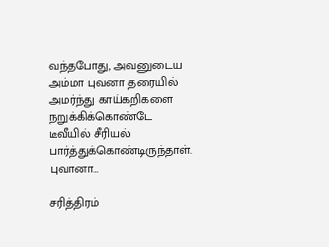வந்தபோது, அவனுடைய அம்மா புவனா தரையில் அமர்ந்து காய்கறிகளை நறுக்கிக்கொண்டே டீவீயில் சீரியல் பார்த்துக்கொண்டிருந்தாள். புவானா…

சரித்திரம்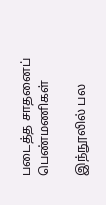படைத்த சாதனைப் பெண்மணிகள்

இந்நூலில் பல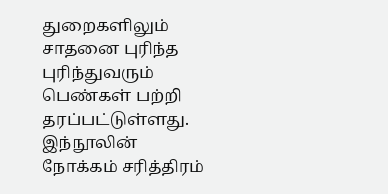துறைகளிலும் சாதனை புரிந்த புரிந்துவரும் பெண்கள் பற்றி தரப்பட்டுள்ளது. இந்நூலின் நோக்கம் சரித்திரம்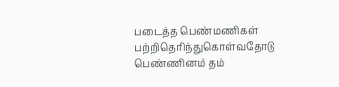படைத்த பெண்மணிகள் பற்றிதெரிந்துகொள்வதோடு பெண்ணினம் தம்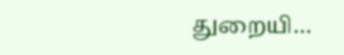துறையி…